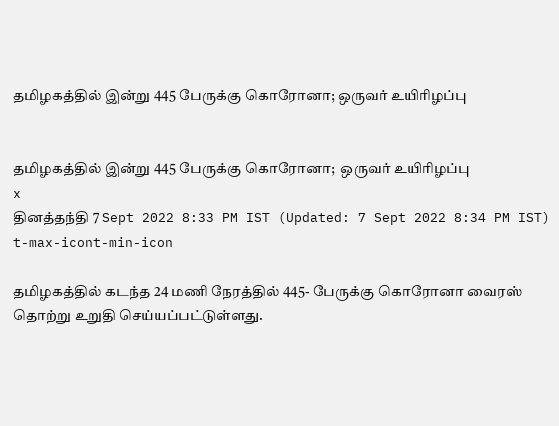தமிழகத்தில் இன்று 445 பேருக்கு கொரோனா; ஒருவர் உயிரிழப்பு


தமிழகத்தில் இன்று 445 பேருக்கு கொரோனா;  ஒருவர் உயிரிழப்பு
x
தினத்தந்தி 7 Sept 2022 8:33 PM IST (Updated: 7 Sept 2022 8:34 PM IST)
t-max-icont-min-icon

தமிழகத்தில் கடந்த 24 மணி நேரத்தில் 445- பேருக்கு கொரோனா வைரஸ் தொற்று உறுதி செய்யப்பட்டுள்ளது.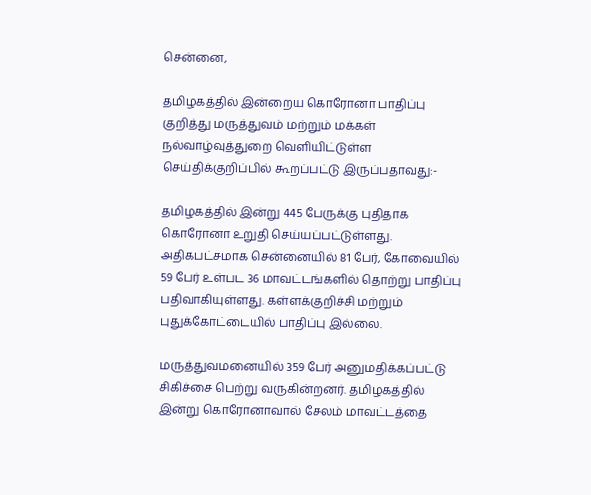சென்னை,

தமிழகத்தில் இன்றைய கொரோனா பாதிப்பு குறித்து மருத்துவம் மற்றும் மக்கள் நல்வாழ்வுத்துறை வெளியிட்டுள்ள செய்திக்குறிப்பில் கூறப்பட்டு இருப்பதாவது:-

தமிழகத்தில் இன்று 445 பேருக்கு புதிதாக கொரோனா உறுதி செய்யப்பட்டுள்ளது. அதிகபட்சமாக சென்னையில் 81 பேர், கோவையில் 59 பேர் உள்பட 36 மாவட்டங்களில் தொற்று பாதிப்பு பதிவாகியுள்ளது. கள்ளக்குறிச்சி மற்றும் புதுக்கோட்டையில் பாதிப்பு இல்லை.

மருத்துவமனையில் 359 பேர் அனுமதிக்கப்பட்டு சிகிச்சை பெற்று வருகின்றனர். தமிழகத்தில் இன்று கொரோனாவால் சேலம் மாவட்டத்தை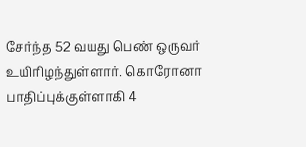சேர்ந்த 52 வயது பெண் ஒருவர் உயிரிழந்துள்ளார். கொரோனா பாதிப்புக்குள்ளாகி 4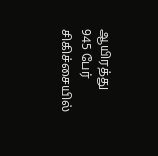ஆயிரத்து 945 பேர் சிகிச்சையில்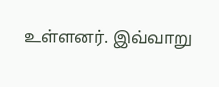உள்ளனர். இவ்வாறு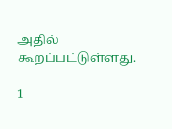அதில் கூறப்பட்டுள்ளது.

1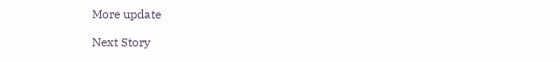More update

Next Story